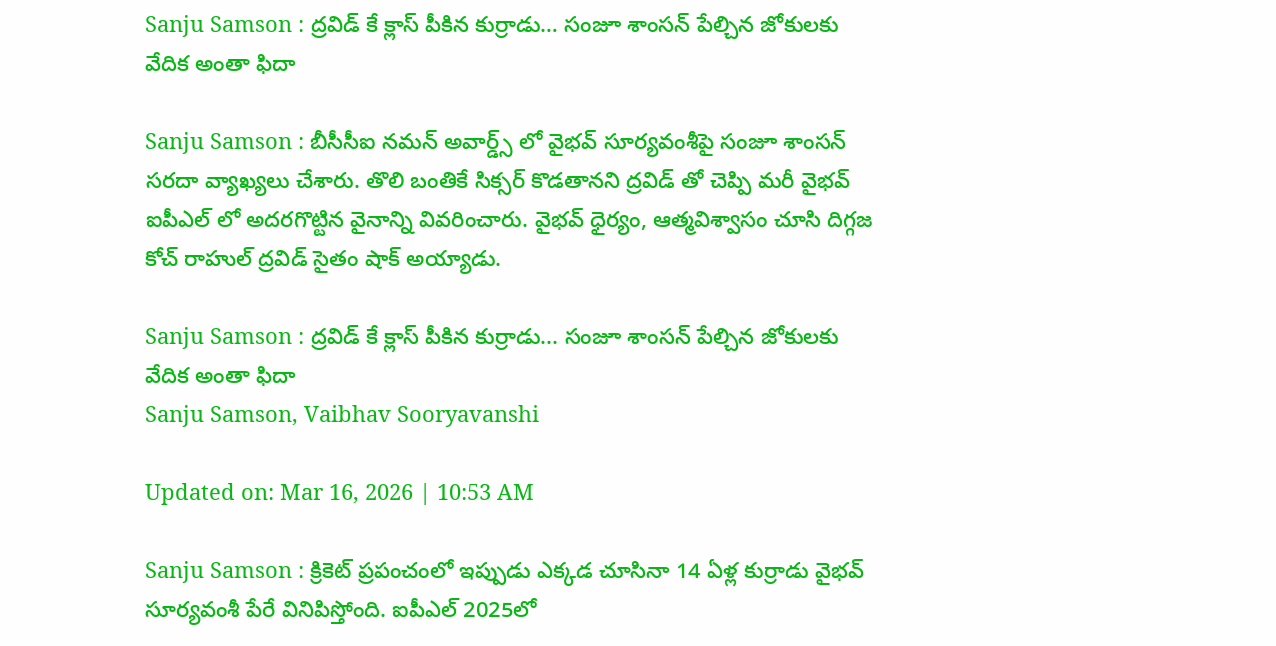Sanju Samson : ద్రవిడ్ కే క్లాస్ పీకిన కుర్రాడు… సంజూ శాంసన్ పేల్చిన జోకులకు వేదిక అంతా ఫిదా

Sanju Samson : బీసీసీఐ నమన్ అవార్డ్స్ లో వైభవ్ సూర్యవంశీపై సంజూ శాంసన్ సరదా వ్యాఖ్యలు చేశారు. తొలి బంతికే సిక్సర్ కొడతానని ద్రవిడ్ తో చెప్పి మరీ వైభవ్ ఐపీఎల్ లో అదరగొట్టిన వైనాన్ని వివరించారు. వైభవ్ ధైర్యం, ఆత్మవిశ్వాసం చూసి దిగ్గజ కోచ్ రాహుల్ ద్రవిడ్ సైతం షాక్ అయ్యాడు.

Sanju Samson : ద్రవిడ్ కే క్లాస్ పీకిన కుర్రాడు... సంజూ శాంసన్ పేల్చిన జోకులకు వేదిక అంతా ఫిదా
Sanju Samson, Vaibhav Sooryavanshi

Updated on: Mar 16, 2026 | 10:53 AM

Sanju Samson : క్రికెట్ ప్రపంచంలో ఇప్పుడు ఎక్కడ చూసినా 14 ఏళ్ల కుర్రాడు వైభవ్ సూర్యవంశీ పేరే వినిపిస్తోంది. ఐపీఎల్ 2025లో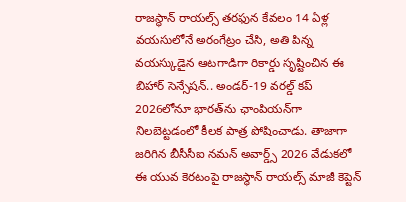రాజస్థాన్ రాయల్స్ తరఫున కేవలం 14 ఏళ్ల వయసులోనే అరంగేట్రం చేసి, అతి పిన్న వయస్కుడైన ఆటగాడిగా రికార్డు సృష్టించిన ఈ బిహార్ సెన్సేషన్.. అండర్-19 వరల్డ్ కప్ 2026లోనూ భారత్‌ను ఛాంపియన్‌గా నిలబెట్టడంలో కీలక పాత్ర పోషించాడు. తాజాగా జరిగిన బీసీసీఐ నమన్ అవార్డ్స్ 2026 వేడుకలో ఈ యువ కెరటంపై రాజస్థాన్ రాయల్స్ మాజీ కెప్టెన్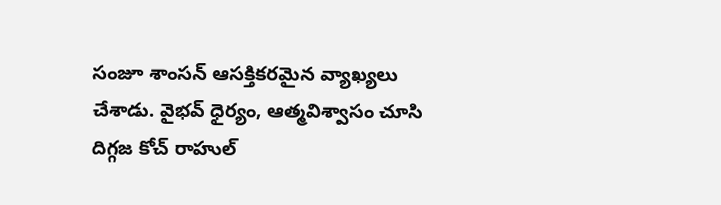సంజూ శాంసన్ ఆసక్తికరమైన వ్యాఖ్యలు చేశాడు. వైభవ్ ధైర్యం, ఆత్మవిశ్వాసం చూసి దిగ్గజ కోచ్ రాహుల్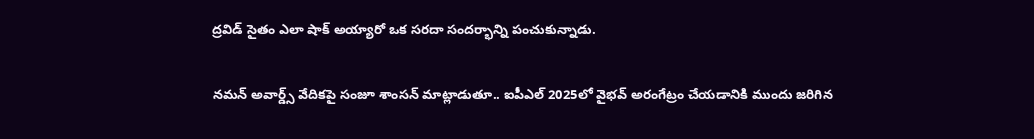ద్రవిడ్ సైతం ఎలా షాక్ అయ్యారో ఒక సరదా సందర్భాన్ని పంచుకున్నాడు.

నమన్ అవార్డ్స్ వేదికపై సంజూ శాంసన్ మాట్లాడుతూ.. ఐపీఎల్ 2025లో వైభవ్ అరంగేట్రం చేయడానికి ముందు జరిగిన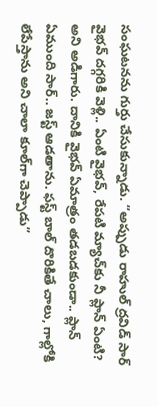సంఘటనను గుర్తు చేసుకున్నాడు. “అప్పుడు రాహుల్ ద్రవిడ్ సార్ వైభవ్ దగ్గరికి వెళ్లి.. ఏంటి వైభవ్, రేపటి మ్యాచ్‌కు నీ ప్లాన్ ఏంటి? అని అడిగారు. దానికి వైభవ్ ఏమాత్రం తడబడకుండా.. ప్లాన్ ఏముంది సార్.. జస్ట్ ఆడతాను. ఫస్ట్ బాల్ దొరికితే చాలు, గాల్లోకి లేపేస్తాను అని చాలా కూల్‌గా చెప్పాడు”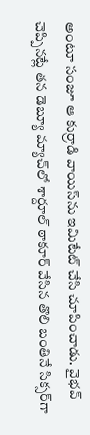అంటూ సంజూ ఆ కుర్రాడి వాయిస్‌ను ఇమిటేట్ చేసి చూపించాడు. వైభవ్ చెప్పినట్లే తన డెబ్యూ మ్యాచ్‌లో శార్దూల్ ఠాకూర్ వేసిన తొలి బంతినే సిక్సర్‌గా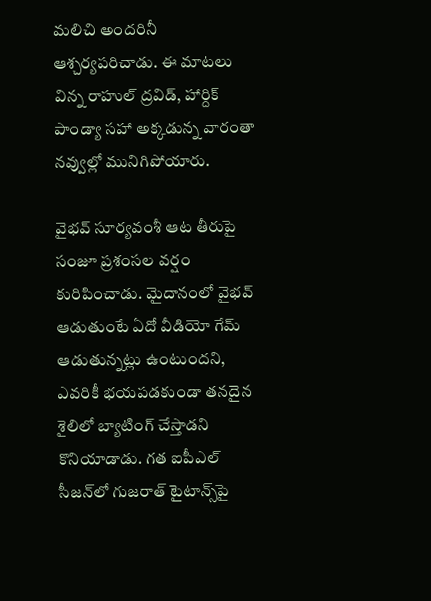మలిచి అందరినీ ఆశ్చర్యపరిచాడు. ఈ మాటలు విన్న రాహుల్ ద్రవిడ్, హార్దిక్ పాండ్యా సహా అక్కడున్న వారంతా నవ్వుల్లో మునిగిపోయారు.

వైభవ్ సూర్యవంశీ ఆట తీరుపై సంజూ ప్రశంసల వర్షం కురిపించాడు. మైదానంలో వైభవ్ ఆడుతుంటే ఏదో వీడియో గేమ్ ఆడుతున్నట్లు ఉంటుందని, ఎవరికీ భయపడకుండా తనదైన శైలిలో బ్యాటింగ్ చేస్తాడని కొనియాడాడు. గత ఐపీఎల్ సీజన్‌లో గుజరాత్ టైటాన్స్‌పై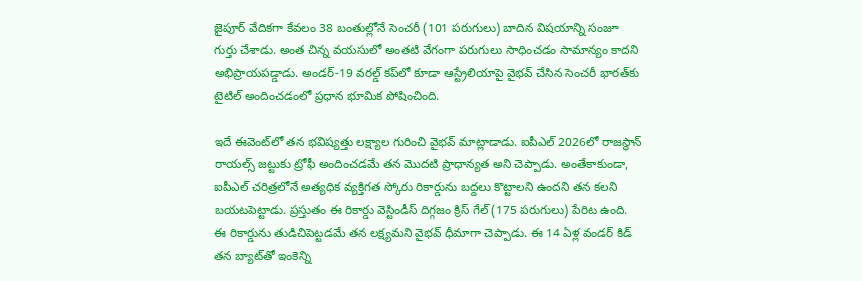జైపూర్ వేదికగా కేవలం 38 బంతుల్లోనే సెంచరీ (101 పరుగులు) బాదిన విషయాన్ని సంజూ గుర్తు చేశాడు. అంత చిన్న వయసులో అంతటి వేగంగా పరుగులు సాధించడం సామాన్యం కాదని అభిప్రాయపడ్డాడు. అండర్-19 వరల్డ్ కప్‌లో కూడా ఆస్ట్రేలియాపై వైభవ్ చేసిన సెంచరీ భారత్‌కు టైటిల్ అందించడంలో ప్రధాన భూమిక పోషించింది.

ఇదే ఈవెంట్‌లో తన భవిష్యత్తు లక్ష్యాల గురించి వైభవ్ మాట్లాడాడు. ఐపీఎల్ 2026లో రాజస్థాన్ రాయల్స్ జట్టుకు ట్రోఫీ అందించడమే తన మొదటి ప్రాధాన్యత అని చెప్పాడు. అంతేకాకుండా, ఐపీఎల్ చరిత్రలోనే అత్యధిక వ్యక్తిగత స్కోరు రికార్డును బద్దలు కొట్టాలని ఉందని తన కలని బయటపెట్టాడు. ప్రస్తుతం ఈ రికార్డు వెస్టిండీస్ దిగ్గజం క్రిస్ గేల్ (175 పరుగులు) పేరిట ఉంది. ఈ రికార్డును తుడిచిపెట్టడమే తన లక్ష్యమని వైభవ్ ధీమాగా చెప్పాడు. ఈ 14 ఏళ్ల వండర్ కిడ్ తన బ్యాట్‌తో ఇంకెన్ని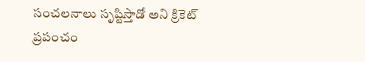సంచలనాలు సృష్టిస్తాడో అని క్రికెట్ ప్రపంచం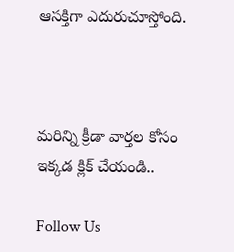ఆసక్తిగా ఎదురుచూస్తోంది.



మరిన్ని క్రీడా వార్తల కోసం ఇక్కడ క్లిక్ చేయండి..

Follow Us